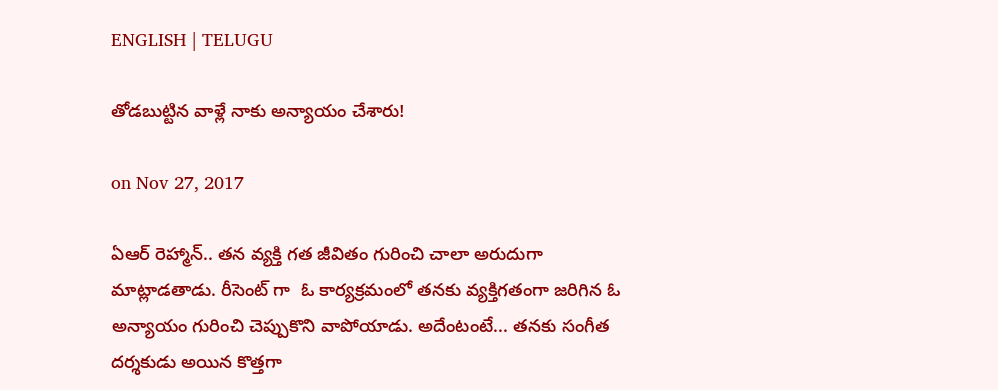ENGLISH | TELUGU

తోడబుట్టిన వాళ్లే నాకు అన్యాయం చేశారు!

on Nov 27, 2017

ఏఆర్ రెహ్మాన్.. తన వ్యక్తి గత జీవితం గురించి చాలా అరుదుగా మాట్లాడతాడు. రీసెంట్ గా  ఓ కార్యక్రమంలో తనకు వ్యక్తిగతంగా జరిగిన ఓ అన్యాయం గురించి చెప్పుకొని వాపోయాడు. అదేంటంటే... తనకు సంగీత దర్శకుడు అయిన కొత్తగా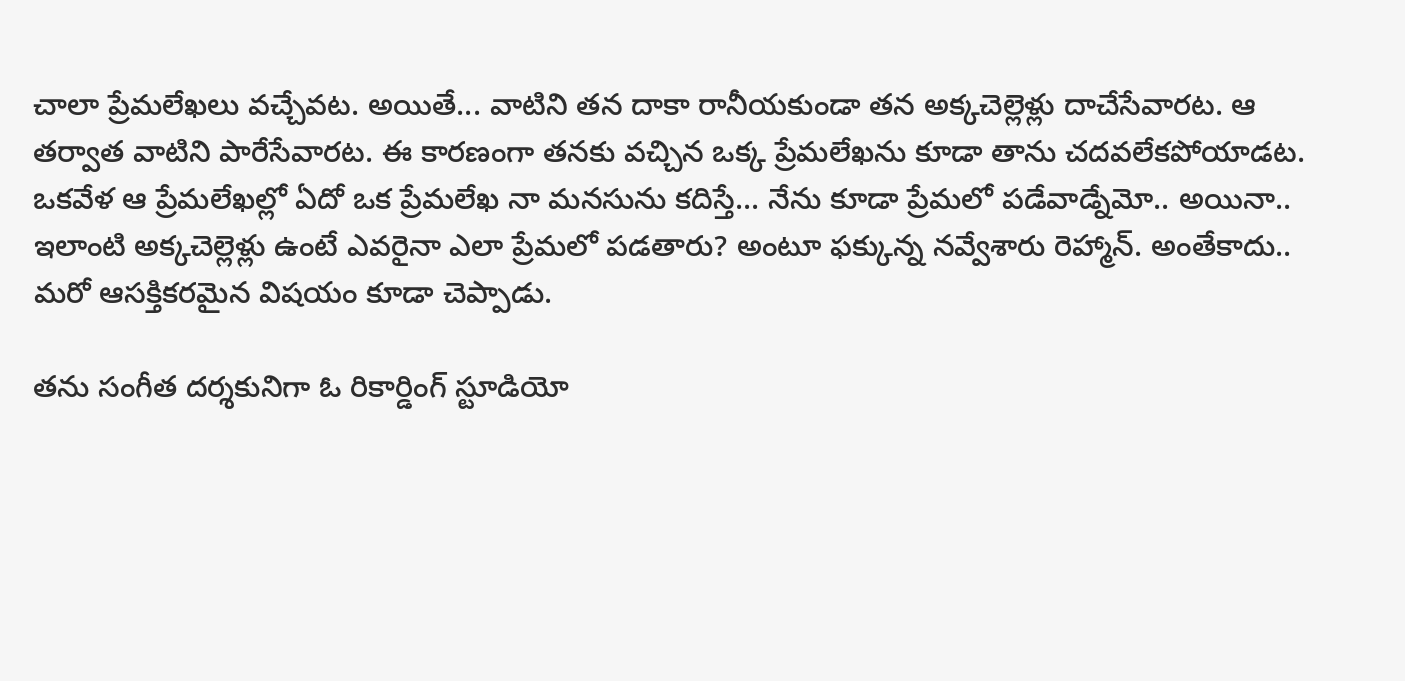చాలా ప్రేమలేఖలు వచ్చేవట. అయితే... వాటిని తన దాకా రానీయకుండా తన అక్కచెల్లెళ్లు దాచేసేవారట. ఆ తర్వాత వాటిని పారేసేవారట. ఈ కారణంగా తనకు వచ్చిన ఒక్క ప్రేమలేఖను కూడా తాను చదవలేకపోయాడట. ఒకవేళ ఆ ప్రేమలేఖల్లో ఏదో ఒక ప్రేమలేఖ నా మనసును కదిస్తే... నేను కూడా ప్రేమలో పడేవాడ్నేమో.. అయినా.. ఇలాంటి అక్కచెల్లెళ్లు ఉంటే ఎవరైనా ఎలా ప్రేమలో పడతారు? అంటూ ఫక్కున్న నవ్వేశారు రెహ్మాన్. అంతేకాదు.. మరో ఆసక్తికరమైన విషయం కూడా చెప్పాడు.

తను సంగీత దర్శకునిగా ఓ రికార్డింగ్ స్టూడియో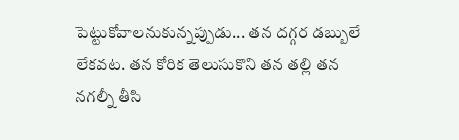పెట్టుకోవాలనుకున్నప్పుడు... తన దగ్గర డబ్బులే లేకవట. తన కోరిక తెలుసుకొని తన తల్లి తన నగల్నీ తీసి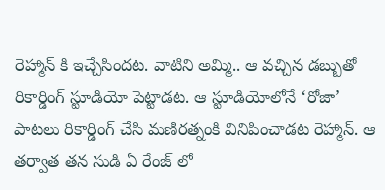రెహ్మాన్ కి ఇచ్చేసిందట. వాటిని అమ్మి.. ఆ వచ్చిన డబ్బుతో రికార్డింగ్ స్టూడియో పెట్టాడట. ఆ స్టూడియోలోనే ‘రోజా’ పాటలు రికార్డింగ్ చేసి మణిరత్నంకి వినిపించాడట రెహ్మాన్. ఆ తర్వాత తన సుడి ఏ రేంజ్ లో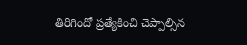తిరిగిందో ప్రత్యేకించి చెప్పాల్సిన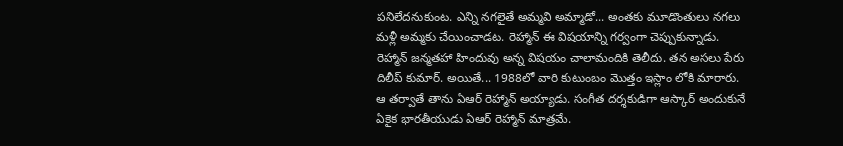పనిలేదనుకుంట. ఎన్ని నగలైతే అమ్మవి అమ్మాడో... అంతకు మూడొంతులు నగలు మళ్లీ అమ్మకు చేయించాడట. రెహ్మాన్ ఈ విషయాన్ని గర్వంగా చెప్పుకున్నాడు. రెహ్మాన్ జన్మతహా హిందువు అన్న విషయం చాలామందికి తెలీదు. తన అసలు పేరు దిలీప్ కుమార్. అయితే... 1988లో వారి కుటుంబం మొత్తం ఇస్లాం లోకి మారారు. ఆ తర్వాతే తాను ఏఆర్ రెహ్మాన్ అయ్యాడు. సంగీత దర్శకుడిగా ఆస్కార్ అందుకునే ఏకైక భారతీయుడు ఏఆర్ రెహ్మాన్ మాత్రమే.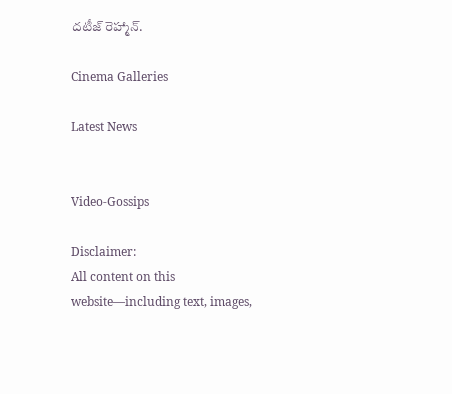దటీజ్ రెహ్మాన్.

Cinema Galleries

Latest News


Video-Gossips

Disclaimer:
All content on this website—including text, images,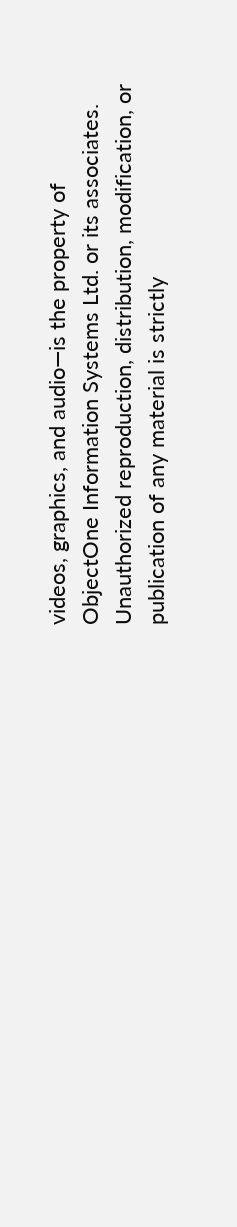videos, graphics, and audio—is the property of ObjectOne Information Systems Ltd. or its associates. Unauthorized reproduction, distribution, modification, or publication of any material is strictly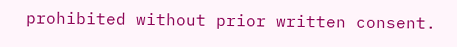prohibited without prior written consent.